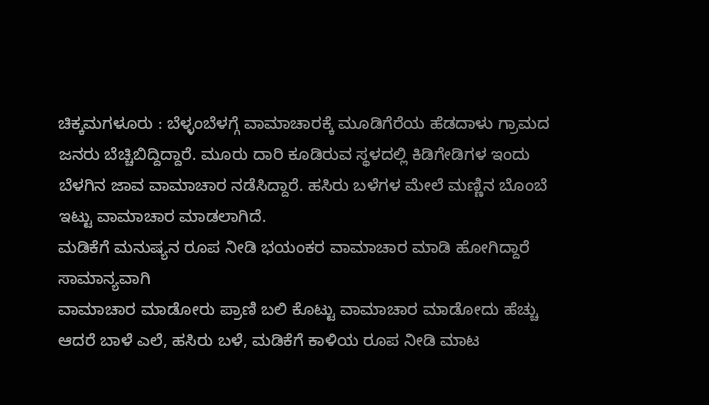ಚಿಕ್ಕಮಗಳೂರು : ಬೆಳ್ಳಂಬೆಳಗ್ಗೆ ವಾಮಾಚಾರಕ್ಕೆ ಮೂಡಿಗೆರೆಯ ಹೆಡದಾಳು ಗ್ರಾಮದ ಜನರು ಬೆಚ್ಚಿಬಿದ್ದಿದ್ದಾರೆ. ಮೂರು ದಾರಿ ಕೂಡಿರುವ ಸ್ಥಳದಲ್ಲಿ ಕಿಡಿಗೇಡಿಗಳ ಇಂದು ಬೆಳಗಿನ ಜಾವ ವಾಮಾಚಾರ ನಡೆಸಿದ್ದಾರೆ. ಹಸಿರು ಬಳೆಗಳ ಮೇಲೆ ಮಣ್ಣಿನ ಬೊಂಬೆ ಇಟ್ಟು ವಾಮಾಚಾರ ಮಾಡಲಾಗಿದೆ.
ಮಡಿಕೆಗೆ ಮನುಷ್ಯನ ರೂಪ ನೀಡಿ ಭಯಂಕರ ವಾಮಾಚಾರ ಮಾಡಿ ಹೋಗಿದ್ದಾರೆ ಸಾಮಾನ್ಯವಾಗಿ
ವಾಮಾಚಾರ ಮಾಡೋರು ಪ್ರಾಣಿ ಬಲಿ ಕೊಟ್ಟು ವಾಮಾಚಾರ ಮಾಡೋದು ಹೆಚ್ಚು ಆದರೆ ಬಾಳೆ ಎಲೆ, ಹಸಿರು ಬಳೆ, ಮಡಿಕೆಗೆ ಕಾಳಿಯ ರೂಪ ನೀಡಿ ಮಾಟ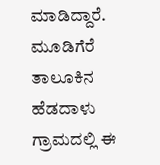ಮಾಡಿದ್ದಾರೆ. ಮೂಡಿಗೆರೆ ತಾಲೂಕಿನ ಹೆಡದಾಳು ಗ್ರಾಮದಲ್ಲಿ ಈ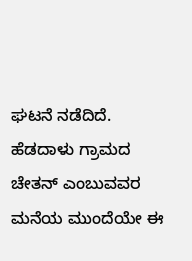ಘಟನೆ ನಡೆದಿದೆ. ಹೆಡದಾಳು ಗ್ರಾಮದ ಚೇತನ್ ಎಂಬುವವರ ಮನೆಯ ಮುಂದೆಯೇ ಈ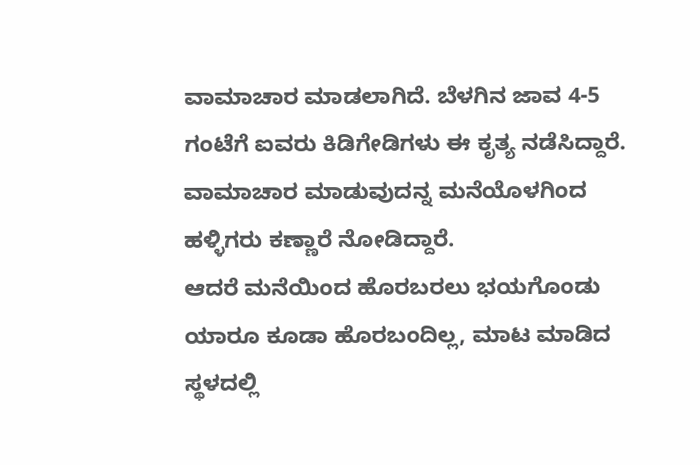ವಾಮಾಚಾರ ಮಾಡಲಾಗಿದೆ. ಬೆಳಗಿನ ಜಾವ 4-5 ಗಂಟೆಗೆ ಐವರು ಕಿಡಿಗೇಡಿಗಳು ಈ ಕೃತ್ಯ ನಡೆಸಿದ್ದಾರೆ. ವಾಮಾಚಾರ ಮಾಡುವುದನ್ನ ಮನೆಯೊಳಗಿಂದ ಹಳ್ಳಿಗರು ಕಣ್ಣಾರೆ ನೋಡಿದ್ದಾರೆ.
ಆದರೆ ಮನೆಯಿಂದ ಹೊರಬರಲು ಭಯಗೊಂಡು ಯಾರೂ ಕೂಡಾ ಹೊರಬಂದಿಲ್ಲ, ಮಾಟ ಮಾಡಿದ ಸ್ಥಳದಲ್ಲಿ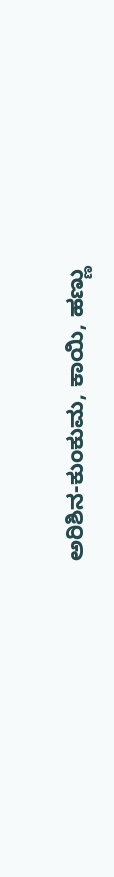ಅರಿಶಿನ-ಕುಂಕುಮ, ಕಾಯಿ, ಹಣ್ಣು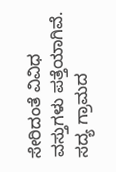ಸೇರಿದಂತೆ ವಿವಿಧ ವಸ್ತುಗಳು ಪತ್ತೆಯಾಗಿವೆ. ಸದ್ಯ ಗ್ರಾಮದ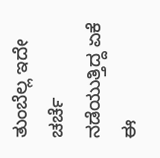ತುಂಬೆಲ್ಲ ಇದೇ ಚರ್ಚೆ ನಡೆಯುತ್ತಿದ್ದ ಏಕೆ ಈ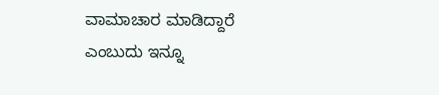ವಾಮಾಚಾರ ಮಾಡಿದ್ದಾರೆ ಎಂಬುದು ಇನ್ನೂ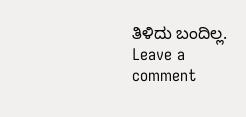ತಿಳಿದು ಬಂದಿಲ್ಲ.
Leave a comment